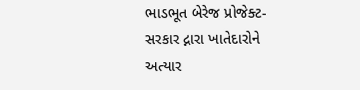ભાડભૂત બેરેજ પ્રોજેક્ટ-સરકાર દ્નારા ખાતેદારોને અત્યાર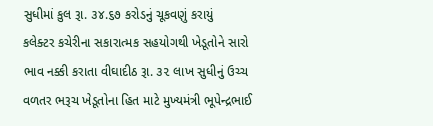સુધીમાં કુલ રૂા. ૩૪.૬૭ કરોડનું ચૂકવણું કરાયું
કલેક્ટર કચેરીના સકારાત્મક સહયોગથી ખેડૂતોને સારો ભાવ નક્કી કરાતા વીઘાદીઠ રૂા. ૩૨ લાખ સુધીનું ઉચ્ચ વળતર ભરૂચ ખેડૂતોના હિત માટે મુખ્યમંત્રી ભૂપેન્દ્રભાઈ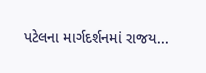પટેલના માર્ગદર્શનમાં રાજય...